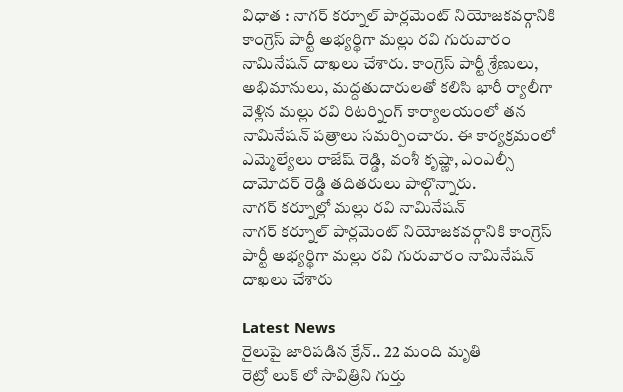విధాత : నాగర్ కర్నూల్ పార్లమెంట్ నియోజకవర్గానికి కాంగ్రెస్ పార్టీ అభ్యర్థిగా మల్లు రవి గురువారం నామినేషన్ దాఖలు చేశారు. కాంగ్రెస్ పార్టీ శ్రేణులు, అభిమానులు, మద్దతుదారులతో కలిసి భారీ ర్యాలీగా వెళ్లిన మల్లు రవి రిటర్నింగ్ కార్యాలయంలో తన నామినేషన్ పత్రాలు సమర్పించారు. ఈ కార్యక్రమంలో ఎమ్మెల్యేలు రాజేష్ రెడ్డి, వంశీ కృష్ణా, ఎంఎల్సీ దామోదర్ రెడ్డి తదితరులు పాల్గొన్నారు.
నాగర్ కర్నూల్లో మల్లు రవి నామినేషన్
నాగర్ కర్నూల్ పార్లమెంట్ నియోజకవర్గానికి కాంగ్రెస్ పార్టీ అభ్యర్థిగా మల్లు రవి గురువారం నామినేషన్ దాఖలు చేశారు

Latest News
రైలుపై జారిపడిన క్రేన్.. 22 మంది మృతి
రెట్రో లుక్ లో సావిత్రిని గుర్తు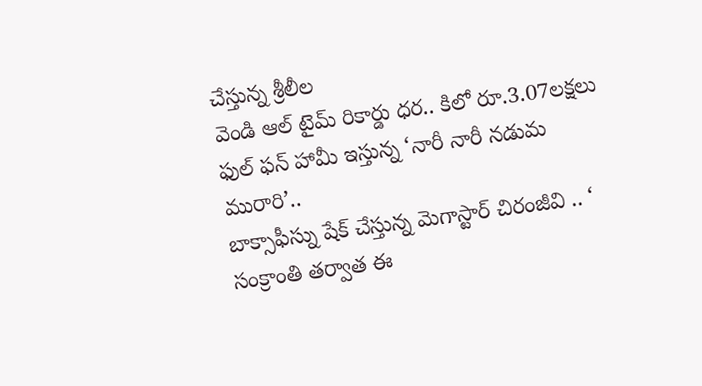చేస్తున్న శ్రీలీల
వెండి ఆల్ టైమ్ రికార్డు ధర.. కిలో రూ.3.07లక్షలు
ఫుల్ ఫన్ హామీ ఇస్తున్న ‘నారీ నారీ నడుమ మురారి’..
బాక్సాఫీస్ను షేక్ చేస్తున్న మెగాస్టార్ చిరంజీవి .. ‘
సంక్రాంతి తర్వాత ఈ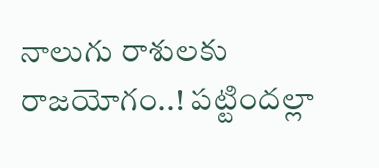నాలుగు రాశులకు రాజయోగం..! పట్టిందల్లా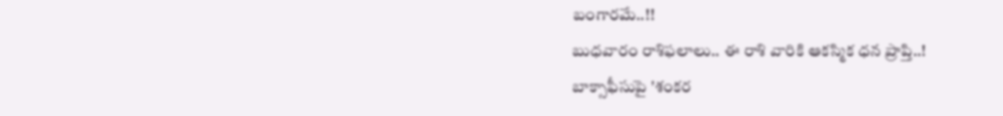బంగారమే..!!
బుధవారం రాశిఫలాలు.. ఈ రాశి వారికి ఆకస్మిక ధన ప్రాప్తి..!
బాక్సాఫీసుపై 'శంకర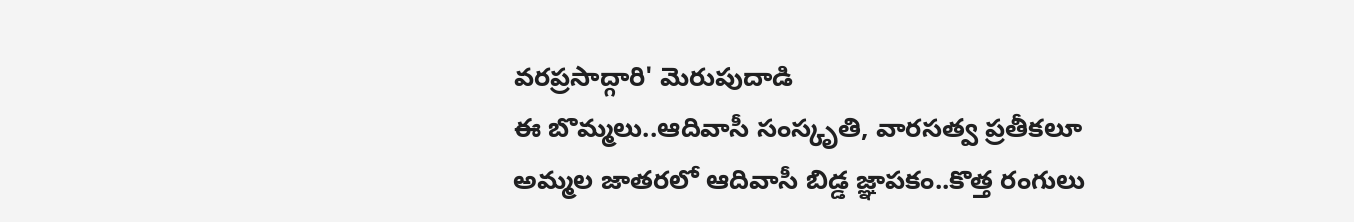వరప్రసాద్గారి' మెరుపుదాడి
ఈ బొమ్మలు..ఆదివాసీ సంస్కృతి, వారసత్వ ప్రతీకలూ
అమ్మల జాతరలో ఆదివాసీ బిడ్డ జ్ఞాపకం..కొత్త రంగులు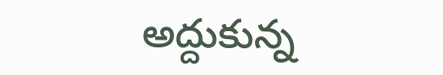అద్దుకున్న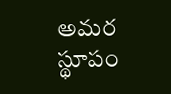అమర స్థూపం